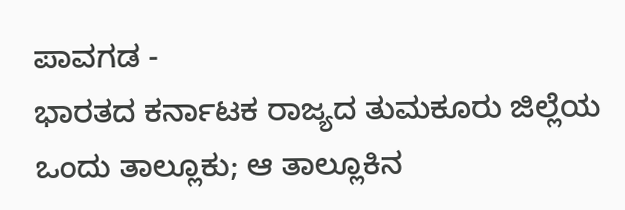ಪಾವಗಡ -
ಭಾರತದ ಕರ್ನಾಟಕ ರಾಜ್ಯದ ತುಮಕೂರು ಜಿಲ್ಲೆಯ ಒಂದು ತಾಲ್ಲೂಕು; ಆ ತಾಲ್ಲೂಕಿನ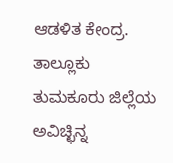ಆಡಳಿತ ಕೇಂದ್ರ. ತಾಲ್ಲೂಕು ತುಮಕೂರು ಜಿಲ್ಲೆಯ ಅವಿಚ್ಛಿನ್ನ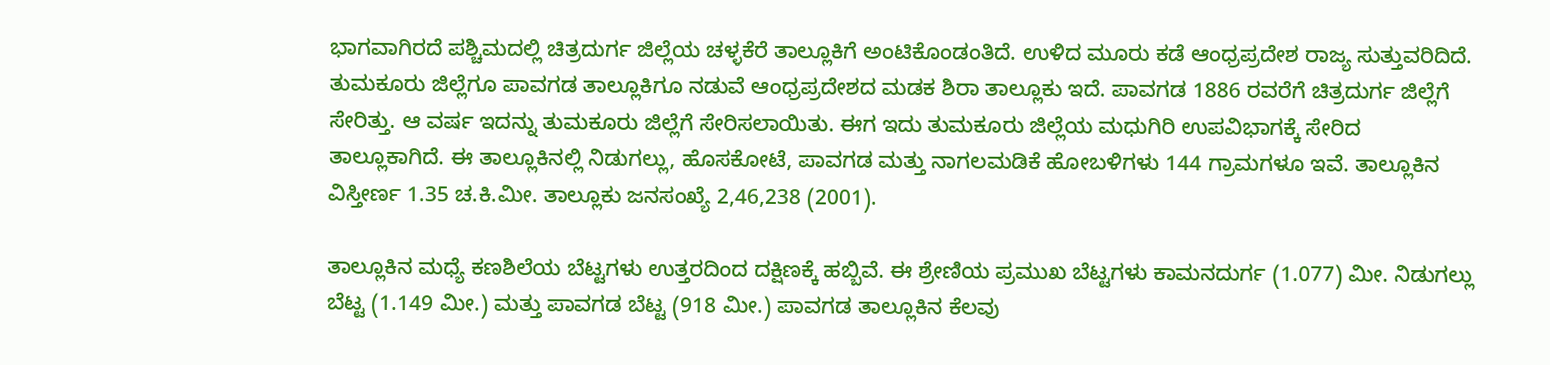ಭಾಗವಾಗಿರದೆ ಪಶ್ಚಿಮದಲ್ಲಿ ಚಿತ್ರದುರ್ಗ ಜಿಲ್ಲೆಯ ಚಳ್ಳಕೆರೆ ತಾಲ್ಲೂಕಿಗೆ ಅಂಟಿಕೊಂಡಂತಿದೆ. ಉಳಿದ ಮೂರು ಕಡೆ ಆಂಧ್ರಪ್ರದೇಶ ರಾಜ್ಯ ಸುತ್ತುವರಿದಿದೆ. ತುಮಕೂರು ಜಿಲ್ಲೆಗೂ ಪಾವಗಡ ತಾಲ್ಲೂಕಿಗೂ ನಡುವೆ ಆಂಧ್ರಪ್ರದೇಶದ ಮಡಕ ಶಿರಾ ತಾಲ್ಲೂಕು ಇದೆ. ಪಾವಗಡ 1886 ರವರೆಗೆ ಚಿತ್ರದುರ್ಗ ಜಿಲ್ಲೆಗೆ ಸೇರಿತ್ತು. ಆ ವರ್ಷ ಇದನ್ನು ತುಮಕೂರು ಜಿಲ್ಲೆಗೆ ಸೇರಿಸಲಾಯಿತು. ಈಗ ಇದು ತುಮಕೂರು ಜಿಲ್ಲೆಯ ಮಧುಗಿರಿ ಉಪವಿಭಾಗಕ್ಕೆ ಸೇರಿದ ತಾಲ್ಲೂಕಾಗಿದೆ. ಈ ತಾಲ್ಲೂಕಿನಲ್ಲಿ ನಿಡುಗಲ್ಲು, ಹೊಸಕೋಟೆ, ಪಾವಗಡ ಮತ್ತು ನಾಗಲಮಡಿಕೆ ಹೋಬಳಿಗಳು 144 ಗ್ರಾಮಗಳೂ ಇವೆ. ತಾಲ್ಲೂಕಿನ ವಿಸ್ತೀರ್ಣ 1.35 ಚ.ಕಿ.ಮೀ. ತಾಲ್ಲೂಕು ಜನಸಂಖ್ಯೆ 2,46,238 (2001).

ತಾಲ್ಲೂಕಿನ ಮಧ್ಯೆ ಕಣಶಿಲೆಯ ಬೆಟ್ಟಗಳು ಉತ್ತರದಿಂದ ದಕ್ಷಿಣಕ್ಕೆ ಹಬ್ಬಿವೆ. ಈ ಶ್ರೇಣಿಯ ಪ್ರಮುಖ ಬೆಟ್ಟಗಳು ಕಾಮನದುರ್ಗ (1.077) ಮೀ. ನಿಡುಗಲ್ಲು ಬೆಟ್ಟ (1.149 ಮೀ.) ಮತ್ತು ಪಾವಗಡ ಬೆಟ್ಟ (918 ಮೀ.) ಪಾವಗಡ ತಾಲ್ಲೂಕಿನ ಕೆಲವು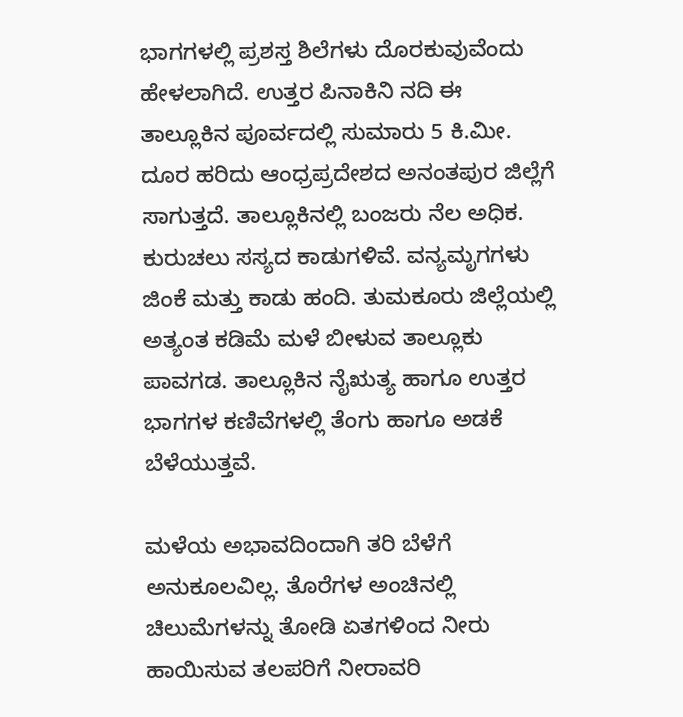ಭಾಗಗಳಲ್ಲಿ ಪ್ರಶಸ್ತ ಶಿಲೆಗಳು ದೊರಕುವುವೆಂದು ಹೇಳಲಾಗಿದೆ. ಉತ್ತರ ಪಿನಾಕಿನಿ ನದಿ ಈ ತಾಲ್ಲೂಕಿನ ಪೂರ್ವದಲ್ಲಿ ಸುಮಾರು 5 ಕಿ.ಮೀ. ದೂರ ಹರಿದು ಆಂಧ್ರಪ್ರದೇಶದ ಅನಂತಪುರ ಜಿಲ್ಲೆಗೆ ಸಾಗುತ್ತದೆ. ತಾಲ್ಲೂಕಿನಲ್ಲಿ ಬಂಜರು ನೆಲ ಅಧಿಕ. ಕುರುಚಲು ಸಸ್ಯದ ಕಾಡುಗಳಿವೆ. ವನ್ಯಮೃಗಗಳು ಜಿಂಕೆ ಮತ್ತು ಕಾಡು ಹಂದಿ. ತುಮಕೂರು ಜಿಲ್ಲೆಯಲ್ಲಿ ಅತ್ಯಂತ ಕಡಿಮೆ ಮಳೆ ಬೀಳುವ ತಾಲ್ಲೂಕು ಪಾವಗಡ. ತಾಲ್ಲೂಕಿನ ನೈಋತ್ಯ ಹಾಗೂ ಉತ್ತರ ಭಾಗಗಳ ಕಣಿವೆಗಳಲ್ಲಿ ತೆಂಗು ಹಾಗೂ ಅಡಕೆ ಬೆಳೆಯುತ್ತವೆ.

ಮಳೆಯ ಅಭಾವದಿಂದಾಗಿ ತರಿ ಬೆಳೆಗೆ ಅನುಕೂಲವಿಲ್ಲ. ತೊರೆಗಳ ಅಂಚಿನಲ್ಲಿ ಚಿಲುಮೆಗಳನ್ನು ತೋಡಿ ಏತಗಳಿಂದ ನೀರು ಹಾಯಿಸುವ ತಲಪರಿಗೆ ನೀರಾವರಿ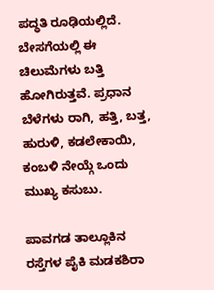ಪದ್ಧತಿ ರೂಢಿಯಲ್ಲಿದೆ. ಬೇಸಗೆಯಲ್ಲಿ ಈ ಚಿಲುಮೆಗಳು ಬತ್ತಿ ಹೋಗಿರುತ್ತವೆ. ಪ್ರಧಾನ ಬೆಳೆಗಳು ರಾಗಿ, ಹತ್ತಿ, ಬತ್ತ, ಹುರುಳಿ, ಕಡಲೇಕಾಯಿ, ಕಂಬಳಿ ನೇಯ್ಗೆ ಒಂದು ಮುಖ್ಯ ಕಸುಬು.

ಪಾವಗಡ ತಾಲ್ಲೂಕಿನ ರಸ್ತೆಗಳ ಪೈಕಿ ಮಡಕಶಿರಾ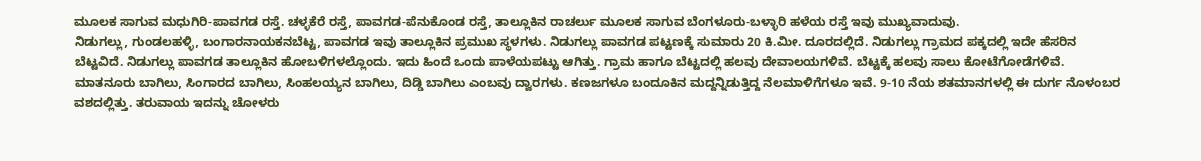ಮೂಲಕ ಸಾಗುವ ಮಧುಗಿರಿ-ಪಾವಗಡ ರಸ್ತೆ. ಚಳ್ಳಕೆರೆ ರಸ್ತೆ, ಪಾವಗಡ-ಪೆನುಕೊಂಡ ರಸ್ತೆ, ತಾಲ್ಲೂಕಿನ ರಾಚರ್ಲು ಮೂಲಕ ಸಾಗುವ ಬೆಂಗಳೂರು-ಬಳ್ಳಾರಿ ಹಳೆಯ ರಸ್ತೆ ಇವು ಮುಖ್ಯವಾದುವು.
ನಿಡುಗಲ್ಲು, ಗುಂಡಲಹಳ್ಳಿ, ಬಂಗಾರನಾಯಕನಬೆಟ್ಟ, ಪಾವಗಡ ಇವು ತಾಲ್ಲೂಕಿನ ಪ್ರಮುಖ ಸ್ಥಳಗಳು. ನಿಡುಗಲ್ಲು ಪಾವಗಡ ಪಟ್ಟಣಕ್ಕೆ ಸುಮಾರು 20 ಕಿ.ಮೀ. ದೂರದಲ್ಲಿದೆ. ನಿಡುಗಲ್ಲು ಗ್ರಾಮದ ಪಕ್ಕದಲ್ಲಿ ಇದೇ ಹೆಸರಿನ ಬೆಟ್ಟವಿದೆ. ನಿಡುಗಲ್ಲು ಪಾವಗಡ ತಾಲ್ಲೂಕಿನ ಹೋಬಳಿಗಳಲ್ಲೊಂದು. ಇದು ಹಿಂದೆ ಒಂದು ಪಾಳೆಯಪಟ್ಟು ಆಗಿತ್ತು. ಗ್ರಾಮ ಹಾಗೂ ಬೆಟ್ಟದಲ್ಲಿ ಹಲವು ದೇವಾಲಯಗಳಿವೆ. ಬೆಟ್ಟಕ್ಕೆ ಹಲವು ಸಾಲು ಕೋಟೆಗೋಡೆಗಳಿವೆ. ಮಾತನೂರು ಬಾಗಿಲು, ಸಿಂಗಾರದ ಬಾಗಿಲು, ಸಿಂಹಲಯ್ಯನ ಬಾಗಿಲು, ದಿಡ್ಡಿ ಬಾಗಿಲು ಎಂಬವು ದ್ವಾರಗಳು. ಕಣಜಗಳೂ ಬಂದೂಕಿನ ಮದ್ದನ್ನಿಡುತ್ತಿದ್ದ ನೆಲಮಾಳಿಗೆಗಳೂ ಇವೆ. 9-10 ನೆಯ ಶತಮಾನಗಳಲ್ಲಿ ಈ ದುರ್ಗ ನೊಳಂಬರ ವಶದಲ್ಲಿತ್ತು. ತರುವಾಯ ಇದನ್ನು ಚೋಳರು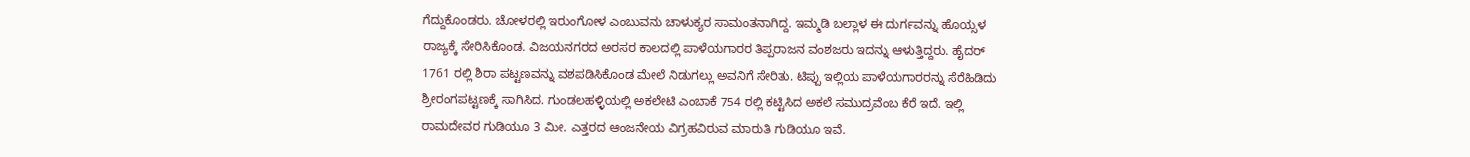ಗೆದ್ದುಕೊಂಡರು. ಚೋಳರಲ್ಲಿ ಇರುಂಗೋಳ ಎಂಬುವನು ಚಾಳುಕ್ಯರ ಸಾಮಂತನಾಗಿದ್ದ. ಇಮ್ಮಡಿ ಬಲ್ಲಾಳ ಈ ದುರ್ಗವನ್ನು ಹೊಯ್ಸಳ ರಾಜ್ಯಕ್ಕೆ ಸೇರಿಸಿಕೊಂಡ. ವಿಜಯನಗರದ ಅರಸರ ಕಾಲದಲ್ಲಿ ಪಾಳೆಯಗಾರರ ತಿಪ್ಪರಾಜನ ವಂಶಜರು ಇದನ್ನು ಆಳುತ್ತಿದ್ದರು. ಹೈದರ್ 1761 ರಲ್ಲಿ ಶಿರಾ ಪಟ್ಟಣವನ್ನು ವಶಪಡಿಸಿಕೊಂಡ ಮೇಲೆ ನಿಡುಗಲ್ಲು ಅವನಿಗೆ ಸೇರಿತು. ಟಿಪ್ಪು ಇಲ್ಲಿಯ ಪಾಳೆಯಗಾರರನ್ನು ಸೆರೆಹಿಡಿದು ಶ್ರೀರಂಗಪಟ್ಟಣಕ್ಕೆ ಸಾಗಿಸಿದ. ಗುಂಡಲಹಳ್ಳಿಯಲ್ಲಿ ಅಕಲೇಟಿ ಎಂಬಾಕೆ 754 ರಲ್ಲಿ ಕಟ್ಟಿಸಿದ ಅಕಲೆ ಸಮುದ್ರವೆಂಬ ಕೆರೆ ಇದೆ. ಇಲ್ಲಿ ರಾಮದೇವರ ಗುಡಿಯೂ 3 ಮೀ. ಎತ್ತರದ ಆಂಜನೇಯ ವಿಗ್ರಹವಿರುವ ಮಾರುತಿ ಗುಡಿಯೂ ಇವೆ.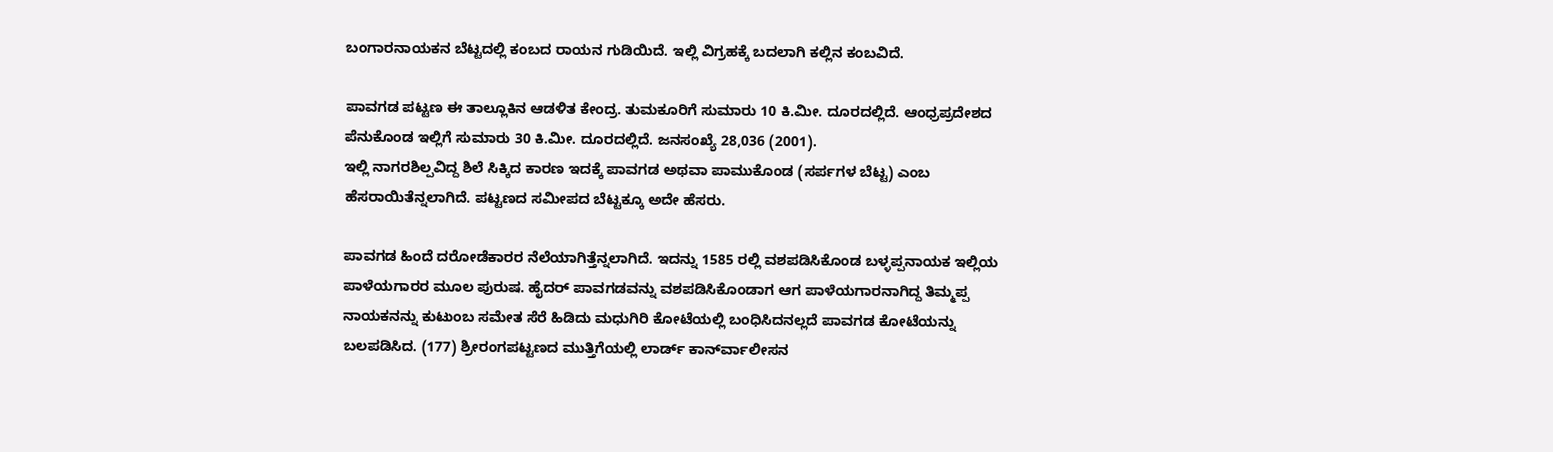ಬಂಗಾರನಾಯಕನ ಬೆಟ್ಟದಲ್ಲಿ ಕಂಬದ ರಾಯನ ಗುಡಿಯಿದೆ. ಇಲ್ಲಿ ವಿಗ್ರಹಕ್ಕೆ ಬದಲಾಗಿ ಕಲ್ಲಿನ ಕಂಬವಿದೆ.

ಪಾವಗಡ ಪಟ್ಟಣ ಈ ತಾಲ್ಲೂಕಿನ ಆಡಳಿತ ಕೇಂದ್ರ. ತುಮಕೂರಿಗೆ ಸುಮಾರು 10 ಕಿ.ಮೀ. ದೂರದಲ್ಲಿದೆ. ಆಂಧ್ರಪ್ರದೇಶದ ಪೆನುಕೊಂಡ ಇಲ್ಲಿಗೆ ಸುಮಾರು 30 ಕಿ.ಮೀ. ದೂರದಲ್ಲಿದೆ. ಜನಸಂಖ್ಯೆ 28,036 (2001).
ಇಲ್ಲಿ ನಾಗರಶಿಲ್ಪವಿದ್ದ ಶಿಲೆ ಸಿಕ್ಕಿದ ಕಾರಣ ಇದಕ್ಕೆ ಪಾವಗಡ ಅಥವಾ ಪಾಮುಕೊಂಡ (ಸರ್ಪಗಳ ಬೆಟ್ಟ) ಎಂಬ ಹೆಸರಾಯಿತೆನ್ನಲಾಗಿದೆ. ಪಟ್ಟಣದ ಸಮೀಪದ ಬೆಟ್ಟಕ್ಕೂ ಅದೇ ಹೆಸರು.

ಪಾವಗಡ ಹಿಂದೆ ದರೋಡೆಕಾರರ ನೆಲೆಯಾಗಿತ್ತೆನ್ನಲಾಗಿದೆ. ಇದನ್ನು 1585 ರಲ್ಲಿ ವಶಪಡಿಸಿಕೊಂಡ ಬಳ್ಳಪ್ಪನಾಯಕ ಇಲ್ಲಿಯ ಪಾಳೆಯಗಾರರ ಮೂಲ ಪುರುಷ. ಹೈದರ್ ಪಾವಗಡವನ್ನು ವಶಪಡಿಸಿಕೊಂಡಾಗ ಆಗ ಪಾಳೆಯಗಾರನಾಗಿದ್ದ ತಿಮ್ಮಪ್ಪ ನಾಯಕನನ್ನು ಕುಟುಂಬ ಸಮೇತ ಸೆರೆ ಹಿಡಿದು ಮಧುಗಿರಿ ಕೋಟೆಯಲ್ಲಿ ಬಂಧಿಸಿದನಲ್ಲದೆ ಪಾವಗಡ ಕೋಟೆಯನ್ನು ಬಲಪಡಿಸಿದ. (177) ಶ್ರೀರಂಗಪಟ್ಟಣದ ಮುತ್ತಿಗೆಯಲ್ಲಿ ಲಾರ್ಡ್ ಕಾರ್ನ್‍ವಾಲೀಸನ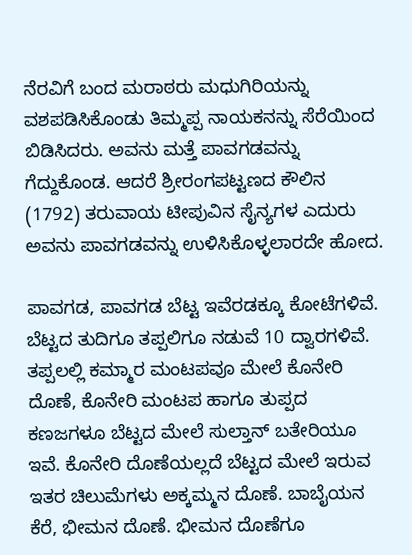ನೆರವಿಗೆ ಬಂದ ಮರಾಠರು ಮಧುಗಿರಿಯನ್ನು ವಶಪಡಿಸಿಕೊಂಡು ತಿಮ್ಮಪ್ಪ ನಾಯಕನನ್ನು ಸೆರೆಯಿಂದ ಬಿಡಿಸಿದರು. ಅವನು ಮತ್ತೆ ಪಾವಗಡವನ್ನು ಗೆದ್ದುಕೊಂಡ. ಆದರೆ ಶ್ರೀರಂಗಪಟ್ಟಣದ ಕೌಲಿನ (1792) ತರುವಾಯ ಟೀಪುವಿನ ಸೈನ್ಯಗಳ ಎದುರು ಅವನು ಪಾವಗಡವನ್ನು ಉಳಿಸಿಕೊಳ್ಳಲಾರದೇ ಹೋದ.

ಪಾವಗಡ, ಪಾವಗಡ ಬೆಟ್ಟ ಇವೆರಡಕ್ಕೂ ಕೋಟೆಗಳಿವೆ. ಬೆಟ್ಟದ ತುದಿಗೂ ತಪ್ಪಲಿಗೂ ನಡುವೆ 10 ದ್ವಾರಗಳಿವೆ. ತಪ್ಪಲಲ್ಲಿ ಕಮ್ಮಾರ ಮಂಟಪವೂ ಮೇಲೆ ಕೊನೇರಿ ದೊಣೆ, ಕೊನೇರಿ ಮಂಟಪ ಹಾಗೂ ತುಪ್ಪದ ಕಣಜಗಳೂ ಬೆಟ್ಟದ ಮೇಲೆ ಸುಲ್ತಾನ್ ಬತೇರಿಯೂ ಇವೆ. ಕೊನೇರಿ ದೊಣೆಯಲ್ಲದೆ ಬೆಟ್ಟದ ಮೇಲೆ ಇರುವ ಇತರ ಚಿಲುಮೆಗಳು ಅಕ್ಕಮ್ಮನ ದೊಣೆ. ಬಾಬೈಯನ ಕೆರೆ, ಭೀಮನ ದೊಣೆ. ಭೀಮನ ದೊಣೆಗೂ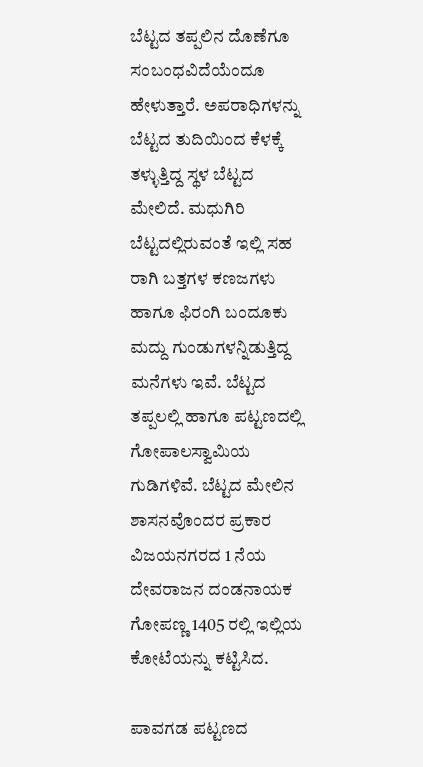ಬೆಟ್ಟದ ತಪ್ಪಲಿನ ದೊಣೆಗೂ ಸಂಬಂಧವಿದೆಯೆಂದೂ ಹೇಳುತ್ತಾರೆ. ಅಪರಾಧಿಗಳನ್ನು ಬೆಟ್ಟದ ತುದಿಯಿಂದ ಕೆಳಕ್ಕೆ ತಳ್ಳುತ್ತಿದ್ದ ಸ್ಥಳ ಬೆಟ್ಟದ ಮೇಲಿದೆ. ಮಧುಗಿರಿ ಬೆಟ್ಟದಲ್ಲಿರುವಂತೆ ಇಲ್ಲಿ ಸಹ ರಾಗಿ ಬತ್ತಗಳ ಕಣಜಗಳು ಹಾಗೂ ಫಿರಂಗಿ ಬಂದೂಕು ಮದ್ದು ಗುಂಡುಗಳನ್ನಿಡುತ್ತಿದ್ದ ಮನೆಗಳು ಇವೆ. ಬೆಟ್ಟದ ತಪ್ಪಲಲ್ಲಿ ಹಾಗೂ ಪಟ್ಟಣದಲ್ಲಿ ಗೋಪಾಲಸ್ವಾಮಿಯ ಗುಡಿಗಳಿವೆ. ಬೆಟ್ಟದ ಮೇಲಿನ ಶಾಸನವೊಂದರ ಪ್ರಕಾರ ವಿಜಯನಗರದ 1 ನೆಯ ದೇವರಾಜನ ದಂಡನಾಯಕ ಗೋಪಣ್ಣ 1405 ರಲ್ಲಿ ಇಲ್ಲಿಯ ಕೋಟೆಯನ್ನು ಕಟ್ಟಿಸಿದ.

ಪಾವಗಡ ಪಟ್ಟಣದ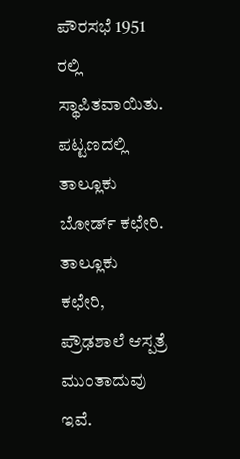ಪೌರಸಭೆ 1951 ರಲ್ಲಿ ಸ್ಥಾಪಿತವಾಯಿತು. ಪಟ್ಟಣದಲ್ಲಿ ತಾಲ್ಲೂಕು ಬೋರ್ಡ್ ಕಛೇರಿ. ತಾಲ್ಲೂಕು ಕಛೇರಿ, ಪ್ರೌಢಶಾಲೆ ಆಸ್ಪತ್ರೆ ಮುಂತಾದುವು ಇವೆ.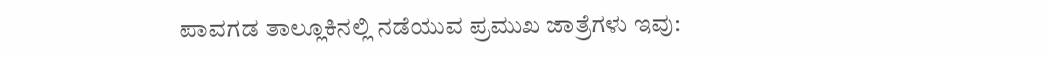ಪಾವಗಡ ತಾಲ್ಲೂಕಿನಲ್ಲಿ ನಡೆಯುವ ಪ್ರಮುಖ ಜಾತ್ರೆಗಳು ಇವು: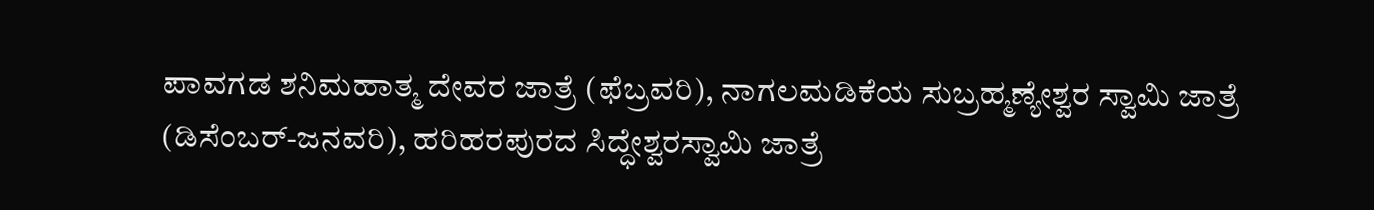ಪಾವಗಡ ಶನಿಮಹಾತ್ಮ ದೇವರ ಜಾತ್ರೆ (ಫೆಬ್ರವರಿ), ನಾಗಲಮಡಿಕೆಯ ಸುಬ್ರಹ್ಮಣ್ಯೇಶ್ವರ ಸ್ವಾಮಿ ಜಾತ್ರೆ (ಡಿಸೆಂಬರ್-ಜನವರಿ), ಹರಿಹರಪುರದ ಸಿದ್ಧೇಶ್ವರಸ್ವಾಮಿ ಜಾತ್ರೆ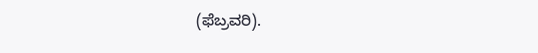(ಫೆಬ್ರವರಿ).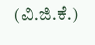(ವಿ.ಜಿ.ಕೆ.)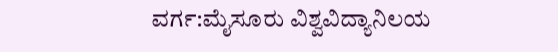ವರ್ಗ:ಮೈಸೂರು ವಿಶ್ವವಿದ್ಯಾನಿಲಯ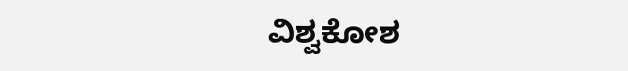ವಿಶ್ವಕೋಶ